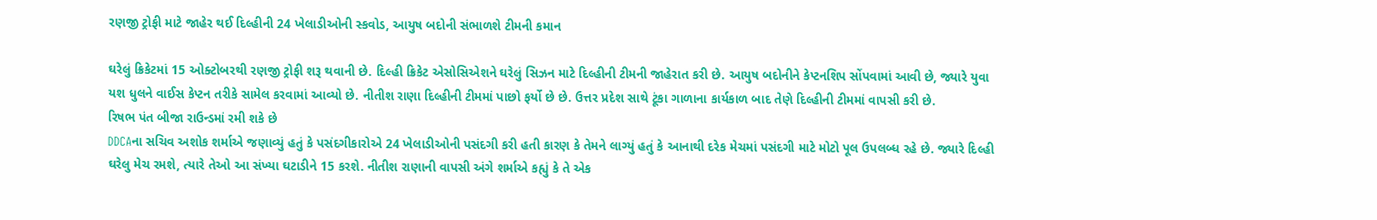રણજી ટ્રોફી માટે જાહેર થઈ દિલ્હીની 24 ખેલાડીઓની સ્કવોડ, આયુષ બદોની સંભાળશે ટીમની કમાન

ઘરેલું ક્રિકેટમાં 15 ઓક્ટોબરથી રણજી ટ્રોફી શરૂ થવાની છે. દિલ્હી ક્રિકેટ એસોસિએશને ઘરેલું સિઝન માટે દિલ્હીની ટીમની જાહેરાત કરી છે. આયુષ બદોનીને કેપ્ટનશિપ સોંપવામાં આવી છે, જ્યારે યુવા યશ ધુલને વાઈસ કેપ્ટન તરીકે સામેલ કરવામાં આવ્યો છે. નીતીશ રાણા દિલ્હીની ટીમમાં પાછો ફર્યો છે છે. ઉત્તર પ્રદેશ સાથે ટૂંકા ગાળાના કાર્યકાળ બાદ તેણે દિલ્હીની ટીમમાં વાપસી કરી છે.
રિષભ પંત બીજા રાઉન્ડમાં રમી શકે છે
DDCAના સચિવ અશોક શર્માએ જણાવ્યું હતું કે પસંદગીકારોએ 24 ખેલાડીઓની પસંદગી કરી હતી કારણ કે તેમને લાગ્યું હતું કે આનાથી દરેક મેચમાં પસંદગી માટે મોટો પૂલ ઉપલબ્ધ રહે છે. જ્યારે દિલ્હી ઘરેલુ મેચ રમશે, ત્યારે તેઓ આ સંખ્યા ઘટાડીને 15 કરશે. નીતીશ રાણાની વાપસી અંગે શર્માએ કહ્યું કે તે એક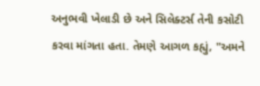અનુભવી ખેલાડી છે અને સિલેક્ટર્સ તેની કસોટી કરવા માંગતા હતા. તેમણે આગળ કહ્યું, "અમને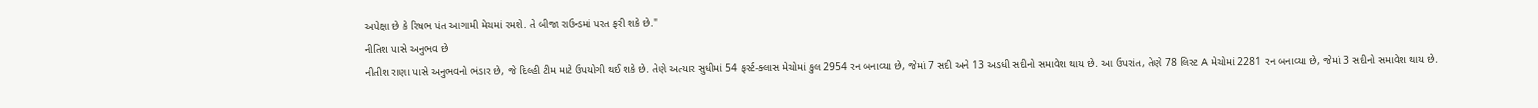અપેક્ષા છે કે રિષભ પંત આગામી મેચમાં રમશે. તે બીજા રાઉન્ડમાં પરત ફરી શકે છે."
નીતિશ પાસે અનુભવ છે
નીતીશ રાણા પાસે અનુભવનો ભંડાર છે, જે દિલ્હી ટીમ માટે ઉપયોગી થઈ શકે છે. તેણે અત્યાર સુધીમાં 54 ફર્સ્ટ-ક્લાસ મેચોમાં કુલ 2954 રન બનાવ્યા છે, જેમાં 7 સદી અને 13 અડધી સદીનો સમાવેશ થાય છે. આ ઉપરાંત, તેણે 78 લિસ્ટ A મેચોમાં 2281 રન બનાવ્યા છે, જેમાં 3 સદીનો સમાવેશ થાય છે.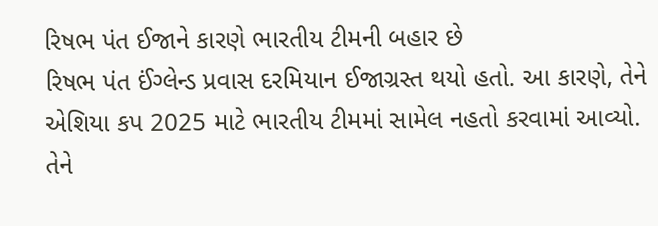રિષભ પંત ઈજાને કારણે ભારતીય ટીમની બહાર છે
રિષભ પંત ઈંગ્લેન્ડ પ્રવાસ દરમિયાન ઈજાગ્રસ્ત થયો હતો. આ કારણે, તેને એશિયા કપ 2025 માટે ભારતીય ટીમમાં સામેલ નહતો કરવામાં આવ્યો. તેને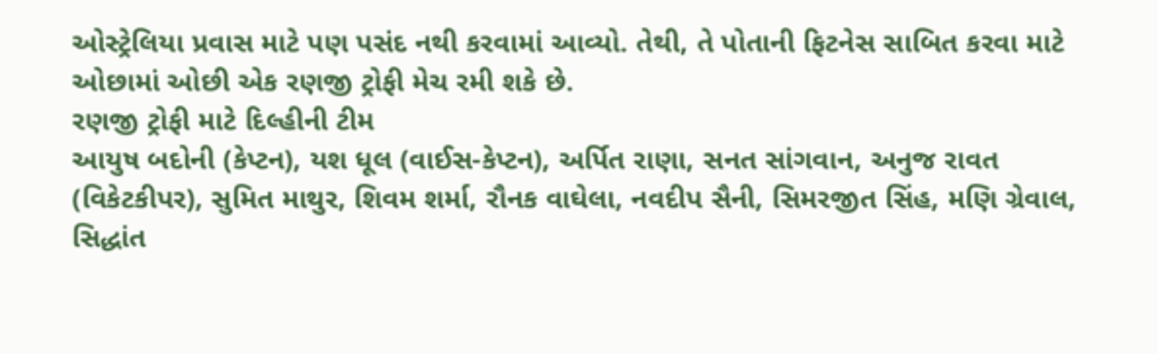ઓસ્ટ્રેલિયા પ્રવાસ માટે પણ પસંદ નથી કરવામાં આવ્યો. તેથી, તે પોતાની ફિટનેસ સાબિત કરવા માટે ઓછામાં ઓછી એક રણજી ટ્રોફી મેચ રમી શકે છે.
રણજી ટ્રોફી માટે દિલ્હીની ટીમ
આયુષ બદોની (કેપ્ટન), યશ ધૂલ (વાઈસ-કેપ્ટન), અર્પિત રાણા, સનત સાંગવાન, અનુજ રાવત (વિકેટકીપર), સુમિત માથુર, શિવમ શર્મા, રૌનક વાઘેલા, નવદીપ સૈની, સિમરજીત સિંહ, મણિ ગ્રેવાલ, સિદ્ધાંત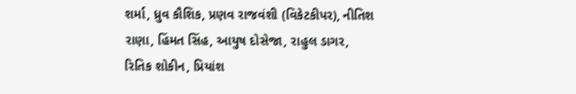શર્મા, ધ્રુવ કૌશિક, પ્રણવ રાજવંશી (વિકેટકીપર), નીતિશ રાણા, હિંમત સિંહ, આયુષ દોસેજા, રાહુલ ડાગર, રિતિક શોકીન, પ્રિયાંશ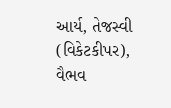આર્ય, તેજસ્વી (વિકેટકીપર), વૈભવ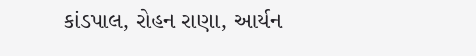કાંડપાલ, રોહન રાણા, આર્યન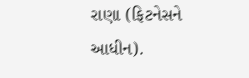રાણા (ફિટનેસને આધીન).